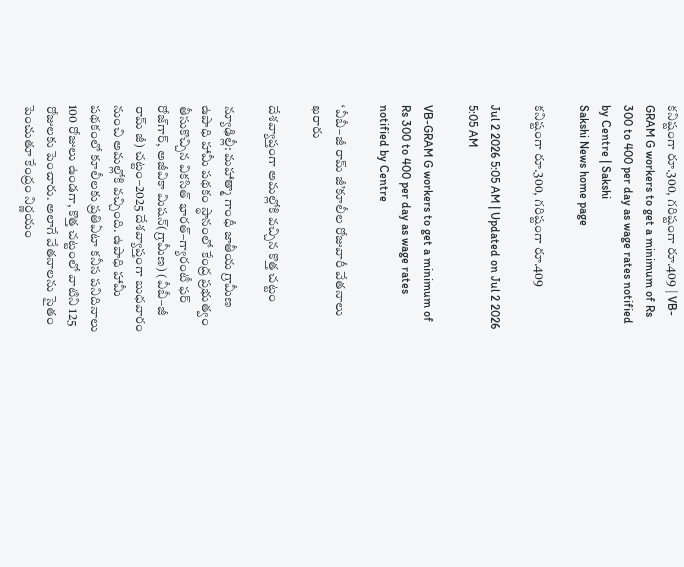కనిష్టంగా రూ.300, గరిష్టంగా రూ.409 | VB-GRAM G workers to get a minimum of Rs 300 to 400 per day as wage rates notified by Centre | Sakshi
Sakshi News home page

కనిష్టంగా రూ.300, గరిష్టంగా రూ.409

Jul 2 2026 5:05 AM | Updated on Jul 2 2026 5:05 AM

VB-GRAM G workers to get a minimum of Rs 300 to 400 per day as wage rates notified by Centre

‘వీబీ–జీ రామ్‌ జీ’కూలీల రోజువారీ వేతనాలు ఖరారు

దేశవ్యాప్తంగా అమల్లోకి వచ్చిన కొత్త చట్టం

న్యూఢిల్లీ: మహాత్మా గాంధీ జాతీయ గ్రామీణ ఉపాధి హామీ పథకం స్థానంలో కేంద్ర ప్రభుత్వం తీసుకొచ్చిన వికసిత్‌ భారత్‌–గ్యారంటీ ఫర్‌ రోజ్‌గార్, అజీవికా మిషన్‌(గ్రామీణ) (వీబీ–జీ రామ్‌ జీ) చట్టం–2025 దేశవ్యాప్తంగా బుధవారం నుంచి అమల్లోకి వచ్చింది. ఉపాధి హామీ పథకంలో కూలీలకు ప్రతిఏటా కనీస పనిదినాలు 100 రోజులు ఉండగా, కొత్త చట్టంలో వాటిని 125 రోజులకు పెంచారు. అలాగే వేతనాలను సైతం పెంచుతూ కేంద్రం నిర్ణయం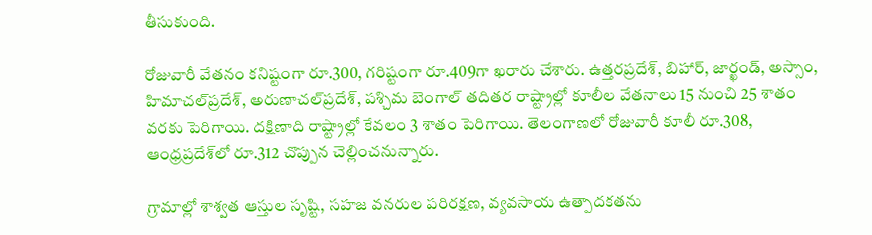తీసుకుంది.

రోజువారీ వేతనం కనిష్టంగా రూ.300, గరిష్టంగా రూ.409గా ఖరారు చేశారు. ఉత్తరప్రదేశ్, బిహార్, జార్ఖండ్, అస్సాం, హిమాచల్‌ప్రదేశ్, అరుణాచల్‌ప్రదేశ్, పశ్చిమ బెంగాల్‌ తదితర రాష్ట్రాల్లో కూలీల వేతనాలు 15 నుంచి 25 శాతం వరకు పెరిగాయి. దక్షిణాది రాష్ట్రాల్లో కేవలం 3 శాతం పెరిగాయి. తెలంగాణలో రోజువారీ కూలీ రూ.308, ఆంధ్రప్రదేశ్‌లో రూ.312 చొప్పున చెల్లించనున్నారు.

గ్రామాల్లో శాశ్వత ఆస్తుల సృష్టి, సహజ వనరుల పరిరక్షణ, వ్యవసాయ ఉత్పాదకతను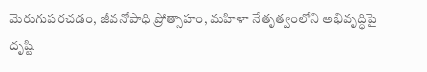మెరుగుపరచడం, జీవనోపాధి ప్రోత్సాహం, మహిళా నేతృత్వంలోని అభివృద్ధిపై దృష్టి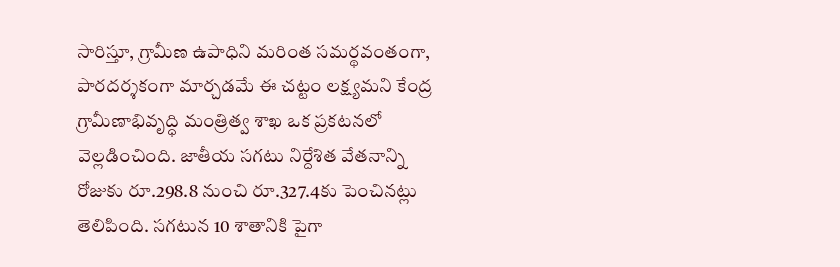సారిస్తూ, గ్రామీణ ఉపాధిని మరింత సమర్థవంతంగా, పారదర్శకంగా మార్చడమే ఈ చట్టం లక్ష్యమని కేంద్ర గ్రామీణాభివృద్ధి మంత్రిత్వ శాఖ ఒక ప్రకటనలో వెల్లడించింది. జాతీయ సగటు నిర్దేశిత వేతనాన్ని రోజుకు రూ.298.8 నుంచి రూ.327.4కు పెంచినట్లు తెలిపింది. సగటున 10 శాతానికి పైగా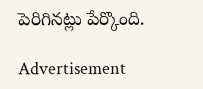పెరిగినట్లు పేర్కొంది.

Advertisement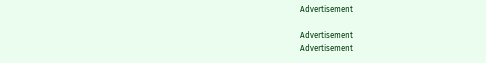Advertisement

Advertisement
Advertisement